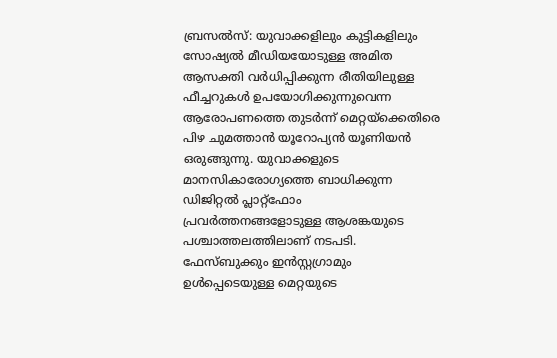ബ്രസൽസ്: യുവാക്കളിലും കുട്ടികളിലും സോഷ്യൽ മീഡിയയോടുള്ള അമിത ആസക്തി വർധിപ്പിക്കുന്ന രീതിയിലുള്ള ഫീച്ചറുകൾ ഉപയോഗിക്കുന്നുവെന്ന ആരോപണത്തെ തുടർന്ന് മെറ്റയ്ക്കെതിരെ പിഴ ചുമത്താൻ യൂറോപ്യൻ യൂണിയൻ ഒരുങ്ങുന്നു. യുവാക്കളുടെ മാനസികാരോഗ്യത്തെ ബാധിക്കുന്ന ഡിജിറ്റൽ പ്ലാറ്റ്ഫോം പ്രവർത്തനങ്ങളോടുള്ള ആശങ്കയുടെ പശ്ചാത്തലത്തിലാണ് നടപടി.
ഫേസ്ബുക്കും ഇൻസ്റ്റഗ്രാമും ഉൾപ്പെടെയുള്ള മെറ്റയുടെ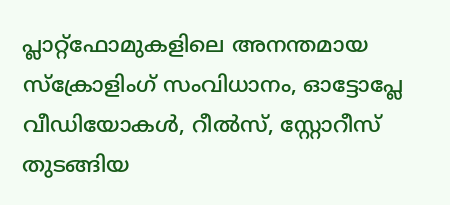പ്ലാറ്റ്ഫോമുകളിലെ അനന്തമായ സ്ക്രോളിംഗ് സംവിധാനം, ഓട്ടോപ്ലേ വീഡിയോകൾ, റീൽസ്, സ്റ്റോറീസ് തുടങ്ങിയ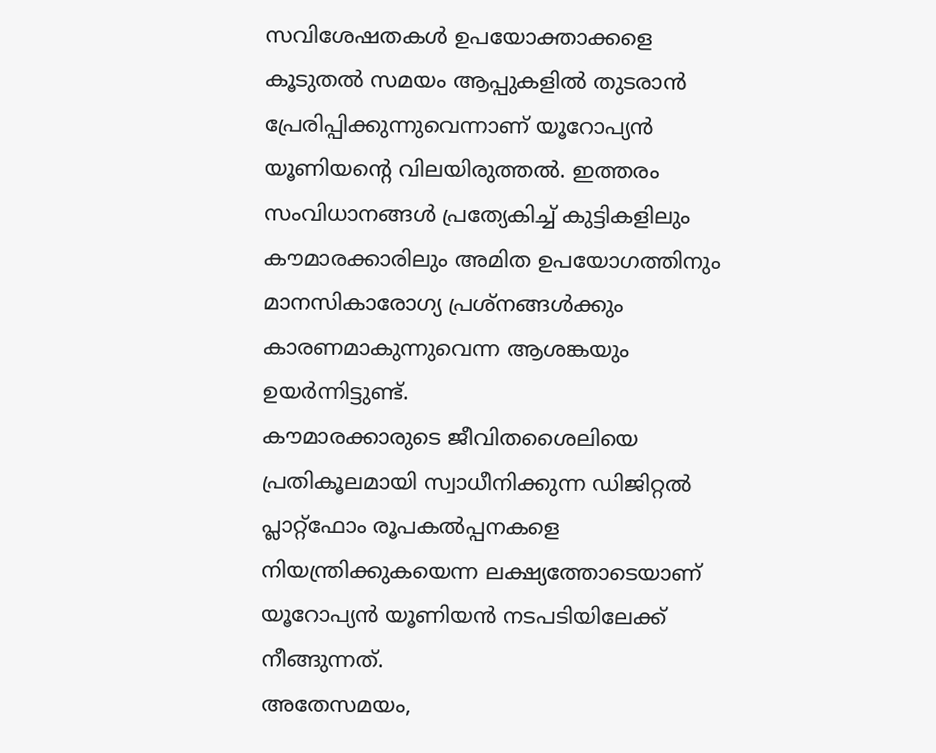സവിശേഷതകൾ ഉപയോക്താക്കളെ കൂടുതൽ സമയം ആപ്പുകളിൽ തുടരാൻ പ്രേരിപ്പിക്കുന്നുവെന്നാണ് യൂറോപ്യൻ യൂണിയന്റെ വിലയിരുത്തൽ. ഇത്തരം സംവിധാനങ്ങൾ പ്രത്യേകിച്ച് കുട്ടികളിലും കൗമാരക്കാരിലും അമിത ഉപയോഗത്തിനും മാനസികാരോഗ്യ പ്രശ്നങ്ങൾക്കും കാരണമാകുന്നുവെന്ന ആശങ്കയും ഉയർന്നിട്ടുണ്ട്.
കൗമാരക്കാരുടെ ജീവിതശൈലിയെ പ്രതികൂലമായി സ്വാധീനിക്കുന്ന ഡിജിറ്റൽ പ്ലാറ്റ്ഫോം രൂപകൽപ്പനകളെ നിയന്ത്രിക്കുകയെന്ന ലക്ഷ്യത്തോടെയാണ് യൂറോപ്യൻ യൂണിയൻ നടപടിയിലേക്ക് നീങ്ങുന്നത്.
അതേസമയം,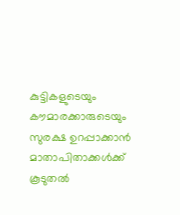കുട്ടികളുടെയും കൗമാരക്കാരുടെയും സുരക്ഷ ഉറപ്പാക്കാൻ മാതാപിതാക്കൾക്ക് കൂടുതൽ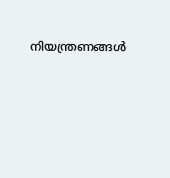നിയന്ത്രണങ്ങൾ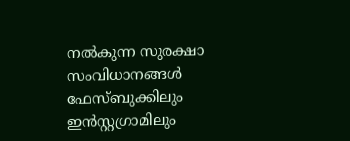നൽകുന്ന സുരക്ഷാ സംവിധാനങ്ങൾ ഫേസ്ബുക്കിലും ഇൻസ്റ്റഗ്രാമിലും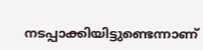നടപ്പാക്കിയിട്ടുണ്ടെന്നാണ്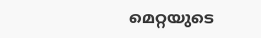മെറ്റയുടെ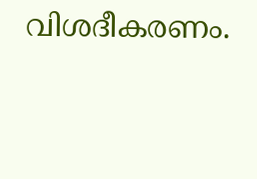വിശദീകരണം.